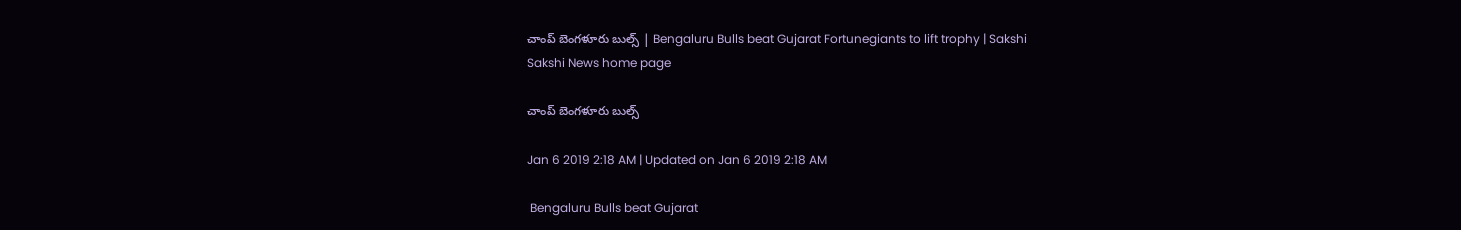చాంప్‌ బెంగళూరు బుల్స్‌ | Bengaluru Bulls beat Gujarat Fortunegiants to lift trophy | Sakshi
Sakshi News home page

చాంప్‌ బెంగళూరు బుల్స్‌

Jan 6 2019 2:18 AM | Updated on Jan 6 2019 2:18 AM

 Bengaluru Bulls beat Gujarat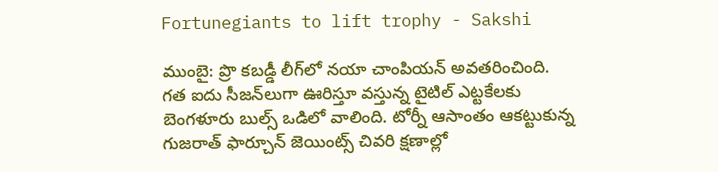Fortunegiants to lift trophy - Sakshi

ముంబై: ప్రొ కబడ్డీ లీగ్‌లో నయా చాంపియన్‌ అవతరించింది. గత ఐదు సీజన్‌లుగా ఊరిస్తూ వస్తున్న టైటిల్‌ ఎట్టకేలకు బెంగళూరు బుల్స్‌ ఒడిలో వాలింది. టోర్నీ ఆసాంతం ఆకట్టుకున్న గుజరాత్‌ ఫార్చూన్‌ జెయింట్స్‌ చివరి క్షణాల్లో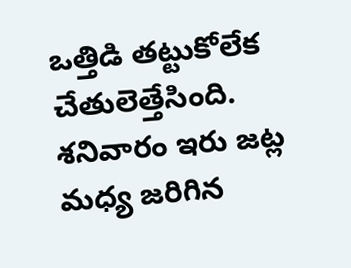ఒత్తిడి తట్టుకోలేక చేతులెత్తేసింది. శనివారం ఇరు జట్ల మధ్య జరిగిన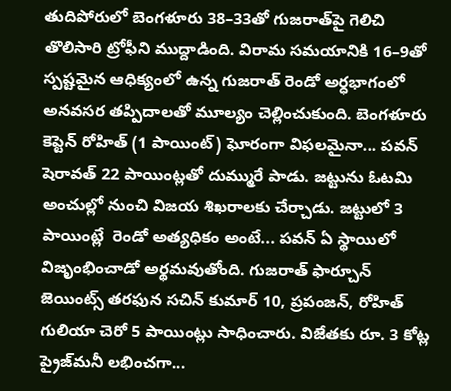తుదిపోరులో బెంగళూరు 38–33తో గుజరాత్‌పై గెలిచి తొలిసారి ట్రోఫీని ముద్దాడింది. విరామ సమయానికి 16–9తో స్పష్టమైన ఆధిక్యంలో ఉన్న గుజరాత్‌ రెండో అర్ధభాగంలో అనవసర తప్పిదాలతో మూల్యం చెల్లించుకుంది. బెంగళూరు కెప్టెన్‌ రోహిత్‌ (1 పాయింట్‌) ఘోరంగా విఫలమైనా... పవన్‌ షెరావత్‌ 22 పాయింట్లతో దుమ్మురే పాడు. జట్టును ఓటమి అంచుల్లో నుంచి విజయ శిఖరాలకు చేర్చాడు. జట్టులో 3 పాయింట్లే  రెండో అత్యధికం అంటే... పవన్‌ ఏ స్థాయిలో విజృంభించాడో అర్థమవుతోంది. గుజరాత్‌ ఫార్చూన్‌  జెయింట్స్‌ తరఫున సచిన్‌ కుమార్‌ 10, ప్రపంజన్, రోహిత్‌ గులియా చెరో 5 పాయింట్లు సాధించారు. విజేతకు రూ. 3 కోట్ల ప్రైజ్‌మనీ లభించగా...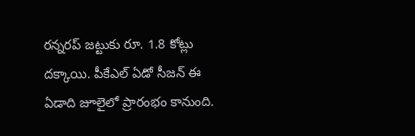రన్నరప్‌ జట్టుకు రూ. 1.8 కోట్లు దక్కాయి. పీకేఎల్‌ ఏడో సీజన్‌ ఈ ఏడాది జూలైలో ప్రారంభం కానుంది.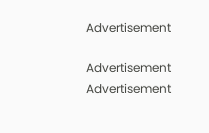Advertisement

Advertisement
Advertisement